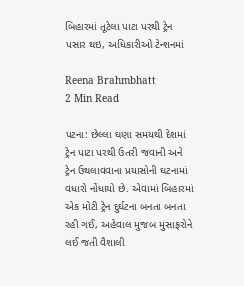બિહારમાં તૂટેલા પાટા પરથી ટ્રેન પસાર થઇ, અધિકારીઓ ટેન્શનમાં

Reena Brahmbhatt
2 Min Read

પટના: છેલ્લા ઘણા સમયથી દેશમાં ટ્રેન પાટા પરથી ઉતરી જવાની અને ટ્રેન ઉથલાવવાના પ્રયાસોની ઘટનામાં વધારો નોંધાયો છે. એવામાં બિહારમાં એક મોટી ટ્રેન દુર્ઘટના બનતા બનતા રહી ગઈ, અહેવાલ મુજબ મુસાફરોને લઈ જતી વૈશાલી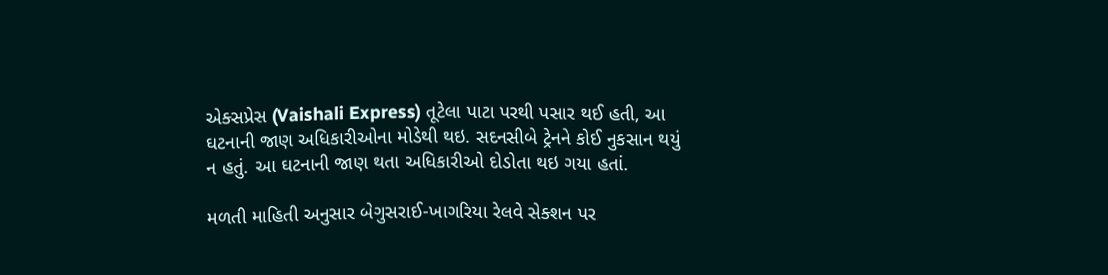એક્સપ્રેસ (Vaishali Express) તૂટેલા પાટા પરથી પસાર થઈ હતી, આ ઘટનાની જાણ અધિકારીઓના મોડેથી થઇ. સદનસીબે ટ્રેનને કોઈ નુકસાન થયું ન હતું. આ ઘટનાની જાણ થતા અધિકારીઓ દોડોતા થઇ ગયા હતાં.

મળતી માહિતી અનુસાર બેગુસરાઈ-ખાગરિયા રેલવે સેક્શન પર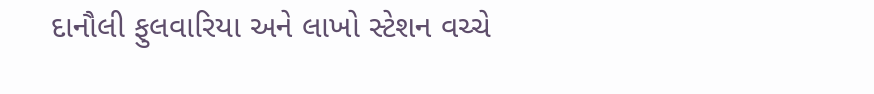દાનૌલી ફુલવારિયા અને લાખો સ્ટેશન વચ્ચે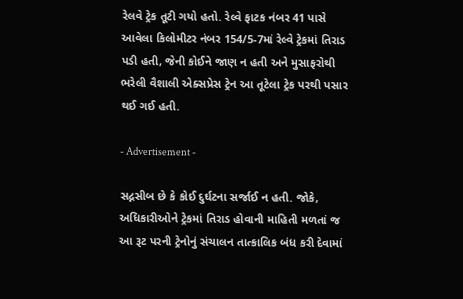રેલવે ટ્રેક તૂટી ગયો હતો. રેલ્વે ફાટક નંબર 41 પાસે આવેલા કિલોમીટર નંબર 154/5-7માં રેલ્વે ટ્રેકમાં તિરાડ પડી હતી, જેની કોઈને જાણ ન હતી અને મુસાફરોથી ભરેલી વૈશાલી એક્સપ્રેસ ટ્રેન આ તૂટેલા ટ્રેક પરથી પસાર થઈ ગઈ હતી.

- Advertisement -

સદ્નસીબ છે કે કોઈ દુર્ઘટના સર્જાઈ ન હતી. જોકે, અધિકારીઓને ટ્રેકમાં તિરાડ હોવાની માહિતી મળતાં જ આ રૂટ પરની ટ્રેનોનું સંચાલન તાત્કાલિક બંધ કરી દેવામાં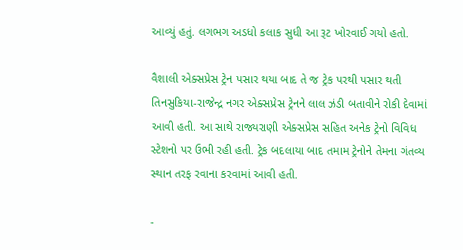આવ્યું હતું. લગભગ અડધો કલાક સુધી આ રૂટ ખોરવાઈ ગયો હતો.

વૈશાલી એક્સપ્રેસ ટ્રેન પસાર થયા બાદ તે જ ટ્રેક પરથી પસાર થતી તિનસુકિયા-રાજેન્દ્ર નગર એક્સપ્રેસ ટ્રેનને લાલ ઝંડી બતાવીને રોકી દેવામાં આવી હતી. આ સાથે રાજ્યરાણી એક્સપ્રેસ સહિત અનેક ટ્રેનો વિવિધ સ્ટેશનો પર ઉભી રહી હતી. ટ્રેક બદલાયા બાદ તમામ ટ્રેનોને તેમના ગંતવ્ય સ્થાન તરફ રવાના કરવામાં આવી હતી.

-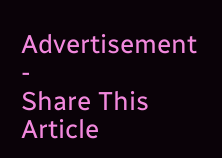Advertisement -
Share This Article